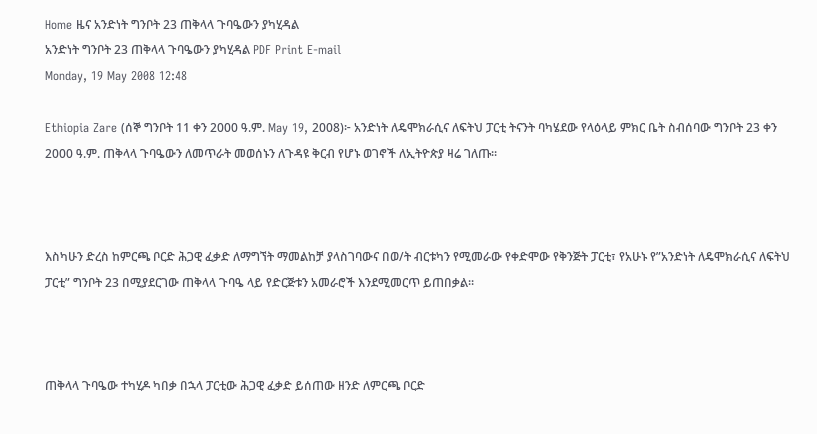Home ዜና አንድነት ግንቦት 23 ጠቅላላ ጉባዔውን ያካሂዳል
አንድነት ግንቦት 23 ጠቅላላ ጉባዔውን ያካሂዳል PDF Print E-mail
Monday, 19 May 2008 12:48

Ethiopia Zare (ሰኞ ግንቦት 11 ቀን 2000 ዓ.ም. May 19, 2008)፦ አንድነት ለዴሞክራሲና ለፍትህ ፓርቲ ትናንት ባካሄደው የላዕላይ ምክር ቤት ስብሰባው ግንቦት 23 ቀን 2000 ዓ.ም. ጠቅላላ ጉባዔውን ለመጥራት መወሰኑን ለጉዳዩ ቅርብ የሆኑ ወገኖች ለኢትዮጵያ ዛሬ ገለጡ።



እስካሁን ድረስ ከምርጫ ቦርድ ሕጋዊ ፈቃድ ለማግኘት ማመልከቻ ያላስገባውና በወ/ት ብርቱካን የሚመራው የቀድሞው የቅንጅት ፓርቲ፣ የአሁኑ የ”አንድነት ለዴሞክራሲና ለፍትህ ፓርቲ” ግንቦት 23 በሚያደርገው ጠቅላላ ጉባዔ ላይ የድርጅቱን አመራሮች እንደሚመርጥ ይጠበቃል።



ጠቅላላ ጉባዔው ተካሂዶ ካበቃ በኋላ ፓርቲው ሕጋዊ ፈቃድ ይሰጠው ዘንድ ለምርጫ ቦርድ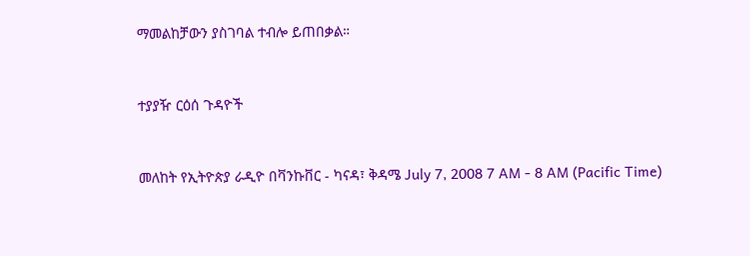ማመልከቻውን ያስገባል ተብሎ ይጠበቃል።



ተያያዥ ርዕሰ ጉዳዮች



መለከት የኢትዮጵያ ራዲዮ በቫንኩቨር - ካናዳ፣ ቅዳሜ July 7, 2008 7 AM - 8 AM (Pacific Time)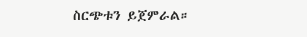ስርጭቱን ይጀምራል።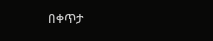በቀጥታ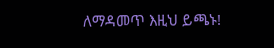ለማዳመጥ እዚህ ይጫኑ!